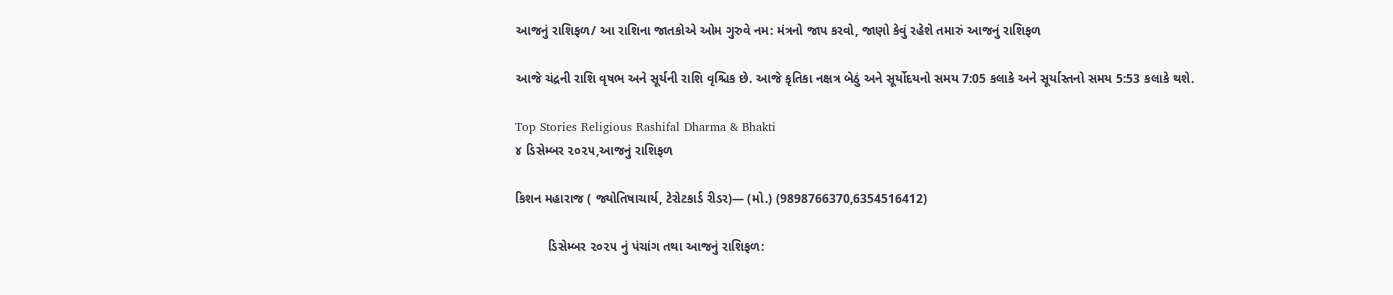આજનું રાશિફળ/ આ રાશિના જાતકોએ ઓમ ગુરુવે નમ: મંત્રનો જાપ કરવો, જાણો કેવું રહેશે તમારું આજનું રાશિફળ

આજે ચંદ્રની રાશિ વૃષભ અને સૂર્યની રાશિ વૃશ્ચિક છે. આજે કૃતિકા નક્ષત્ર બેઠું અને સૂર્યોદયનો સમય 7:05 કલાકે અને સૂર્યાસ્તનો સમય 5:53 કલાકે થશે.

Top Stories Religious Rashifal Dharma & Bhakti
૪ ડિસેમ્બર ૨૦૨૫,આજનું રાશિફળ

કિશન મહારાજ ( જ્યોતિષાચાર્ય, ટેરોટકાર્ડ રીડર)— (મો.) (9898766370,6354516412)

         ડિસેમ્બર ૨૦૨૫ નું પંચાંગ તથા આજનું રાશિફળ: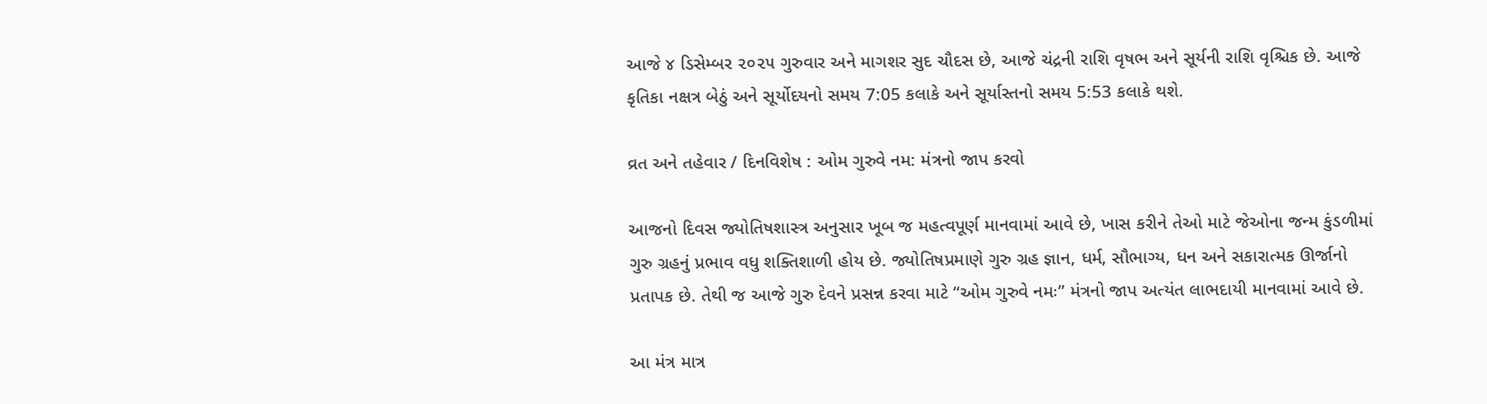આજે ૪ ડિસેમ્બર ૨૦૨૫ ગુરુવાર અને માગશર સુદ ચૌદસ છે, આજે ચંદ્રની રાશિ વૃષભ અને સૂર્યની રાશિ વૃશ્ચિક છે. આજે કૃતિકા નક્ષત્ર બેઠું અને સૂર્યોદયનો સમય 7:05 કલાકે અને સૂર્યાસ્તનો સમય 5:53 કલાકે થશે.

વ્રત અને તહેવાર / દિનવિશેષ : ઓમ ગુરુવે નમ: મંત્રનો જાપ કરવો

આજનો દિવસ જ્યોતિષશાસ્ત્ર અનુસાર ખૂબ જ મહત્વપૂર્ણ માનવામાં આવે છે, ખાસ કરીને તેઓ માટે જેઓના જન્મ કુંડળીમાં ગુરુ ગ્રહનું પ્રભાવ વધુ શક્તિશાળી હોય છે. જ્યોતિષપ્રમાણે ગુરુ ગ્રહ જ્ઞાન, ધર્મ, સૌભાગ્ય, ધન અને સકારાત્મક ઊર્જાનો પ્રતાપક છે. તેથી જ આજે ગુરુ દેવને પ્રસન્ન કરવા માટે “ઓમ ગુરુવે નમઃ” મંત્રનો જાપ અત્યંત લાભદાયી માનવામાં આવે છે.

આ મંત્ર માત્ર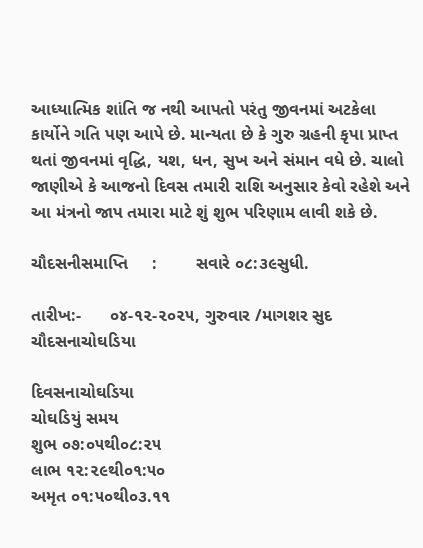આધ્યાત્મિક શાંતિ જ નથી આપતો પરંતુ જીવનમાં અટકેલા કાર્યોને ગતિ પણ આપે છે. માન્યતા છે કે ગુરુ ગ્રહની કૃપા પ્રાપ્ત થતાં જીવનમાં વૃદ્ધિ, યશ, ધન, સુખ અને સંમાન વધે છે. ચાલો જાણીએ કે આજનો દિવસ તમારી રાશિ અનુસાર કેવો રહેશે અને આ મંત્રનો જાપ તમારા માટે શું શુભ પરિણામ લાવી શકે છે.

ચૌદસનીસમાપ્તિ     :        સવારે ૦૮:૩૯સુધી.

તારીખ:-      ૦૪-૧૨-૨૦૨૫, ગુરુવાર /માગશર સુદ ચૌદસનાચોઘડિયા

દિવસનાચોઘડિયા
ચોઘડિયું સમય
શુભ ૦૭:૦૫થી૦૮:૨૫
લાભ ૧૨:૨૯થી૦૧:૫૦
અમૃત ૦૧:૫૦થી૦૩.૧૧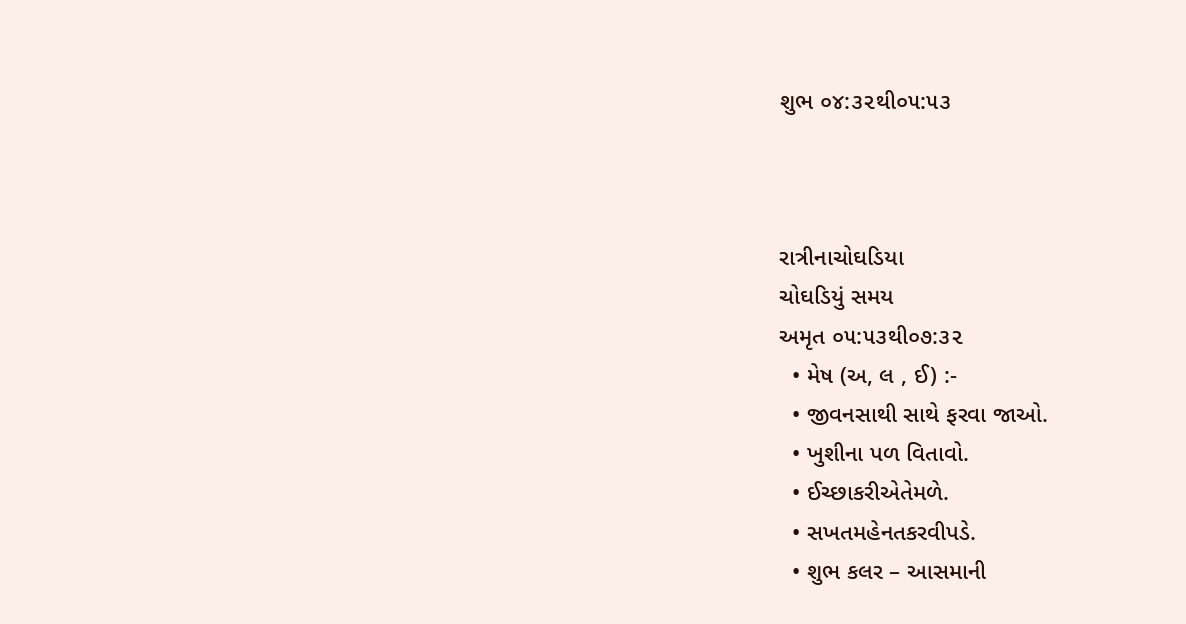શુભ ૦૪:૩૨થી૦૫:૫૩



રાત્રીનાચોઘડિયા
ચોઘડિયું સમય
અમૃત ૦૫:૫૩થી૦૭:૩૨
  • મેષ (અ, લ , ઈ) :-
  • જીવનસાથી સાથે ફરવા જાઓ.
  • ખુશીના પળ વિતાવો.
  • ઈચ્છાકરીએતેમળે.
  • સખતમહેનતકરવીપડે.
  • શુભ કલર – આસમાની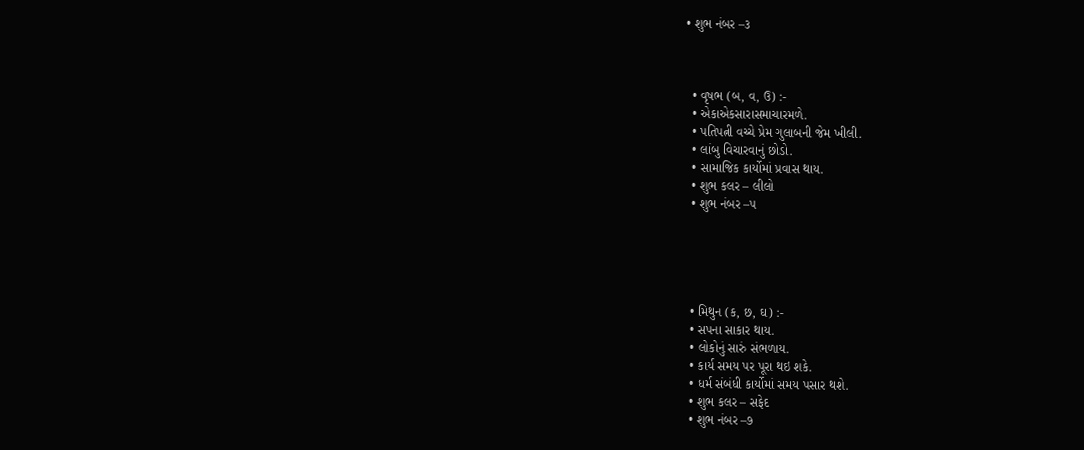• શુભ નંબર –૩



  • વૃષભ (બ, વ, ઉ) :-
  • એકાએકસારાસમાચારમળે.
  • પતિપત્ની વચ્ચે પ્રેમ ગુલાબની જેમ ખીલી.
  • લાંબુ વિચારવાનું છોડો.
  • સામાજિક કાર્યોમાં પ્રવાસ થાય.
  • શુભ કલર – લીલો
  • શુભ નંબર –૫





  • મિથુન (ક, છ, ઘ) :-
  • સપના સાકાર થાય.
  • લોકોનું સારું સંભળાય.
  • કાર્ય સમય પર પૂરા થઇ શકે.
  • ધર્મ સંબંધી કાર્યોમાં સમય પસાર થશે.
  • શુભ કલર – સફેદ
  • શુભ નંબર –૭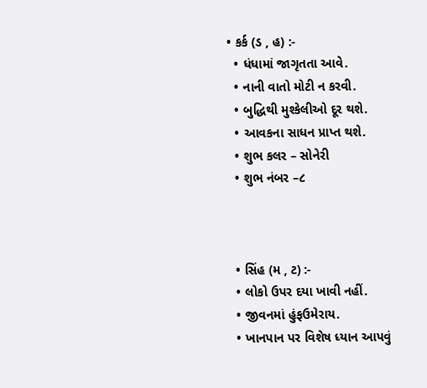• કર્ક (ડ , હ) :-
  • ધંધામાં જાગૃતતા આવે.
  • નાની વાતો મોટી ન કરવી.
  • બુદ્ધિથી મુશ્કેલીઓ દૂર થશે.
  • આવકના સાધન પ્રાપ્ત થશે.
  • શુભ કલર – સોનેરી
  • શુભ નંબર –૮



  • સિંહ (મ , ટ) :-
  • લોકો ઉપર દયા ખાવી નહીં.
  • જીવનમાં હુંફઉમેરાય.
  • ખાનપાન પર વિશેષ ધ્યાન આપવું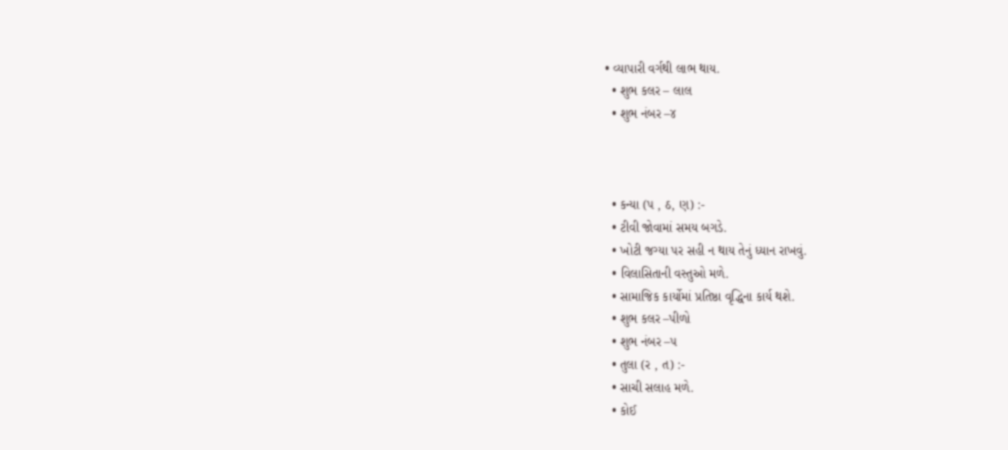• વ્યાપારી વર્ગથી લાભ થાય.
  • શુભ કલર – લાલ
  • શુભ નંબર –૪



  • કન્યા (પ , ઠ, ણ) :-
  • ટીવી જોવામાં સમય બગડે.
  • ખોટી જગ્યા પર સહી ન થાય તેનું ધ્યાન રાખવું.
  • વિલાસિતાની વસ્તુઓ મળે.
  • સામાજિક કાર્યોમાં પ્રતિષ્ઠા વૃદ્ધિના કાર્ય થશે.
  • શુભ કલર –પીળો
  • શુભ નંબર –૫
  • તુલા (ર , ત) :-
  • સાચી સલાહ મળે.
  • કોઈ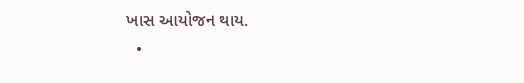ખાસ આયોજન થાય.
  •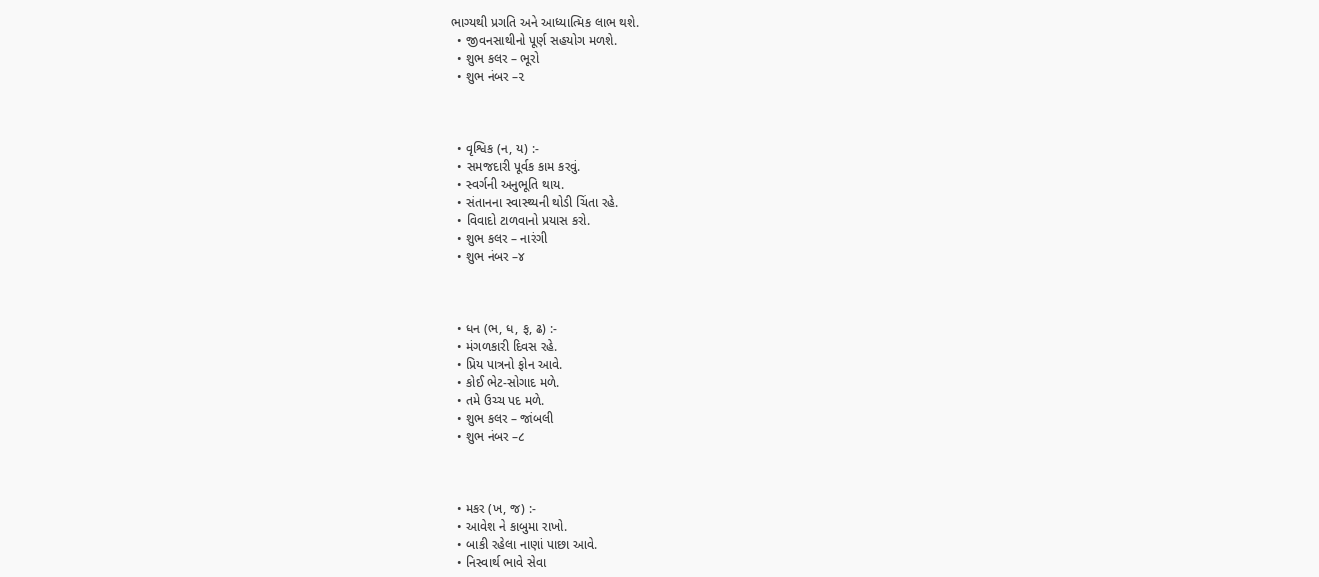ભાગ્યથી પ્રગતિ અને આધ્યાત્મિક લાભ થશે.
  • જીવનસાથીનો પૂર્ણ સહયોગ મળશે.
  • શુભ કલર – ભૂરો
  • શુભ નંબર –૨



  • વૃશ્વિક (ન, ય) :-
  • સમજદારી પૂર્વક કામ કરવું.
  • સ્વર્ગની અનુભૂતિ થાય.
  • સંતાનના સ્વાસ્થ્યની થોડી ચિંતા રહે.
  • વિવાદો ટાળવાનો પ્રયાસ કરો.
  • શુભ કલર – નારંગી
  • શુભ નંબર –૪



  • ધન (ભ, ધ, ફ, ઢ) :-
  • મંગળકારી દિવસ રહે.
  • પ્રિય પાત્રનો ફોન આવે.
  • કોઈ ભેટ-સોગાદ મળે.
  • તમે ઉચ્ચ પદ મળે.
  • શુભ કલર – જાંબલી
  • શુભ નંબર –૮



  • મકર (ખ, જ) :-
  • આવેશ ને કાબુમા રાખો.
  • બાકી રહેલા નાણાં પાછા આવે.
  • નિસ્વાર્થ ભાવે સેવા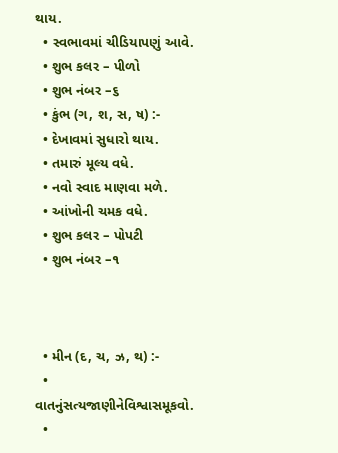થાય.
  • સ્વભાવમાં ચીડિયાપણું આવે.
  • શુભ કલર – પીળો
  • શુભ નંબર –૬
  • કુંભ (ગ, શ, સ, ષ) :-
  • દેખાવમાં સુધારો થાય.
  • તમારું મૂલ્ય વધે.
  • નવો સ્વાદ માણવા મળે.
  • આંખોની ચમક વધે.
  • શુભ કલર – પોપટી
  • શુભ નંબર –૧



  • મીન (દ, ચ, ઝ, થ) :-
  • વાતનુંસત્યજાણીનેવિશ્વાસમૂકવો.
  •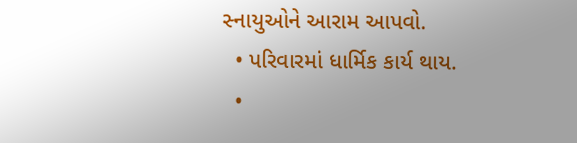સ્નાયુઓને આરામ આપવો.
  • પરિવારમાં ધાર્મિક કાર્ય થાય.
  •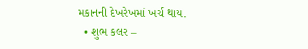મકાનની દેખરેખમાં ખર્ચ થાય.
  • શુભ કલર –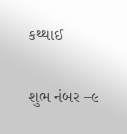કથ્થાઈ

શુભ નંબર –૯